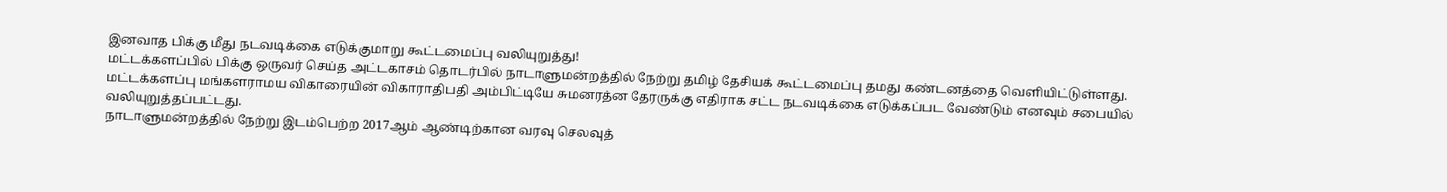இனவாத பிக்கு மீது நடவடிக்கை எடுக்குமாறு கூட்டமைப்பு வலியுறுத்து!
மட்டக்களப்பில் பிக்கு ஒருவர் செய்த அட்டகாசம் தொடர்பில் நாடாளுமன்றத்தில் நேற்று தமிழ் தேசியக் கூட்டமைப்பு தமது கண்டனத்தை வெளியிட்டுள்ளது.
மட்டக்களப்பு மங்களராமய விகாரையின் விகாராதிபதி அம்பிட்டியே சுமனரத்ன தேரருக்கு எதிராக சட்ட நடவடிக்கை எடுக்கப்பட வேண்டும் எனவும் சபையில் வலியுறுத்தப்பட்டது.
நாடாளுமன்றத்தில் நேற்று இடம்பெற்ற 2017ஆம் ஆண்டிற்கான வரவு செலவுத்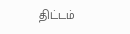திட்டம்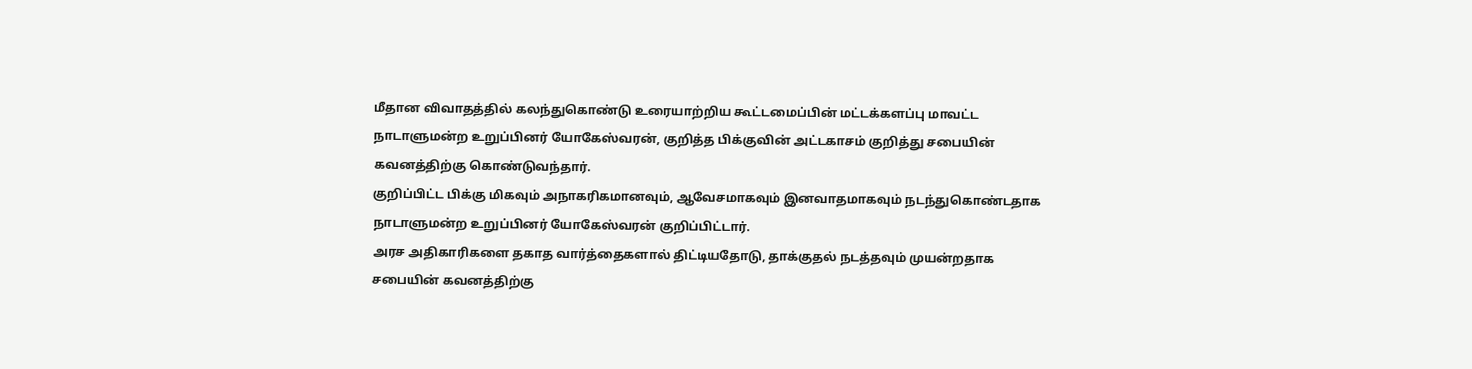மீதான விவாதத்தில் கலந்துகொண்டு உரையாற்றிய கூட்டமைப்பின் மட்டக்களப்பு மாவட்ட நாடாளுமன்ற உறுப்பினர் யோகேஸ்வரன், குறித்த பிக்குவின் அட்டகாசம் குறித்து சபையின் கவனத்திற்கு கொண்டுவந்தார்.
குறிப்பிட்ட பிக்கு மிகவும் அநாகரிகமானவும், ஆவேசமாகவும் இனவாதமாகவும் நடந்துகொண்டதாக நாடாளுமன்ற உறுப்பினர் யோகேஸ்வரன் குறிப்பிட்டார்.
அரச அதிகாரிகளை தகாத வார்த்தைகளால் திட்டியதோடு, தாக்குதல் நடத்தவும் முயன்றதாக சபையின் கவனத்திற்கு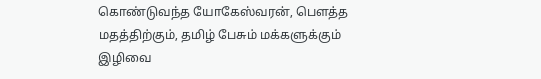கொண்டுவந்த யோகேஸ்வரன், பௌத்த மதத்திற்கும், தமிழ் பேசும் மக்களுக்கும் இழிவை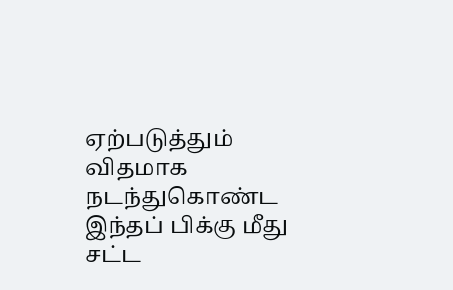ஏற்படுத்தும் விதமாக நடந்துகொண்ட இந்தப் பிக்கு மீது சட்ட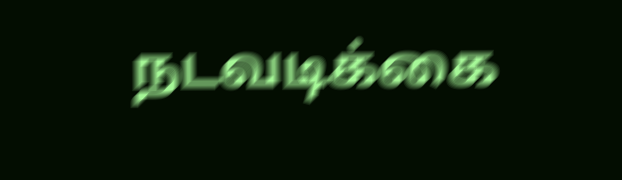நடவடிக்கை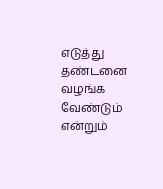எடுத்து தண்டனை வழங்க வேண்டும் என்றும்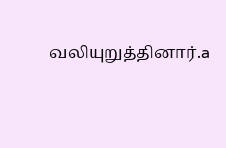வலியுறுத்தினார்.a